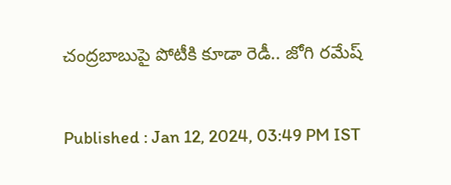చంద్రబాబుపై పోటీకి కూడా రెడీ.. జోగి రమేష్

Published : Jan 12, 2024, 03:49 PM IST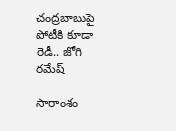చంద్రబాబుపై పోటీకి కూడా రెడీ.. జోగి రమేష్

సారాంశం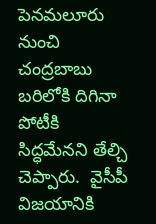పెనమలూరు నుంచి చంద్రబాబు బరిలోకి దిగినా  పోటీకి సిద్ధమేనని తేల్చి చెప్పారు.  వైసీపీ విజయానికి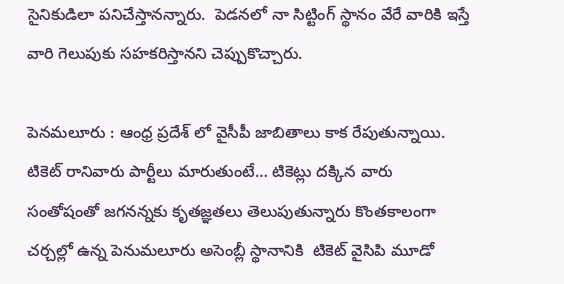సైనికుడిలా పనిచేస్తానన్నారు.  పెడనలో నా సిట్టింగ్ స్థానం వేరే వారికి ఇస్తే వారి గెలుపుకు సహకరిస్తానని చెప్పుకొచ్చారు.

పెనమలూరు : ఆంధ్ర ప్రదేశ్ లో వైసీపీ జాబితాలు కాక రేపుతున్నాయి.   టికెట్ రానివారు పార్టీలు మారుతుంటే… టికెట్లు దక్కిన వారు  సంతోషంతో జగనన్నకు కృతజ్ఞతలు తెలుపుతున్నారు కొంతకాలంగా చర్చల్లో ఉన్న పెనుమలూరు అసెంబ్లీ స్థానానికి  టికెట్ వైసిపి మూడో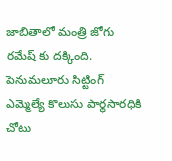జాబితాలో మంత్రి జోగు రమేష్ కు దక్కింది.  పెనుమలూరు సిట్టింగ్ ఎమ్మెల్యే కొలుసు పార్థసారధికి  చోటు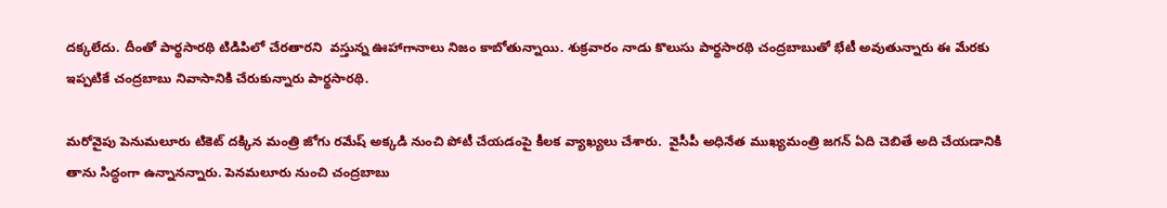దక్కలేదు. దీంతో పార్థసారథి టిడిపిలో చేరతారని  వస్తున్న ఊహాగానాలు నిజం కాబోతున్నాయి. శుక్రవారం నాడు కొలుసు పార్థసారథి చంద్రబాబుతో భేటీ అవుతున్నారు ఈ మేరకు ఇప్పటికే చంద్రబాబు నివాసానికి చేరుకున్నారు పార్థసారథి.

మరోవైపు పెనుమలూరు టికెట్ దక్కిన మంత్రి జోగు రమేష్ అక్కడి నుంచి పోటీ చేయడంపై కీలక వ్యాఖ్యలు చేశారు.  వైసీపీ అధినేత ముఖ్యమంత్రి జగన్ ఏది చెబితే అది చేయడానికి తాను సిద్ధంగా ఉన్నానన్నారు. పెనమలూరు నుంచి చంద్రబాబు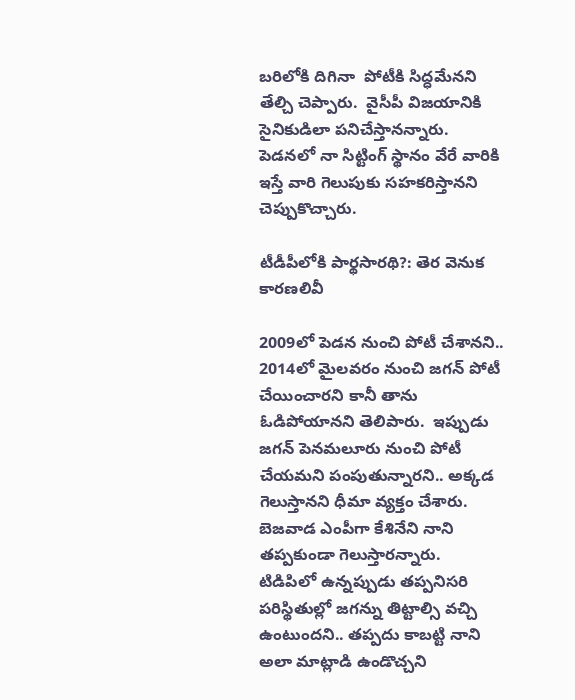బరిలోకి దిగినా  పోటీకి సిద్ధమేనని తేల్చి చెప్పారు.  వైసీపీ విజయానికి సైనికుడిలా పనిచేస్తానన్నారు.  పెడనలో నా సిట్టింగ్ స్థానం వేరే వారికి ఇస్తే వారి గెలుపుకు సహకరిస్తానని చెప్పుకొచ్చారు.

టీడీపీలోకి పార్థసారథి?: తెర వెనుక కారణలివీ

2009లో పెడన నుంచి పోటీ చేశానని..  2014లో మైలవరం నుంచి జగన్ పోటీ చేయించారని కానీ తాను ఓడిపోయానని తెలిపారు.  ఇప్పుడు జగన్ పెనమలూరు నుంచి పోటీ చేయమని పంపుతున్నారని.. అక్కడ గెలుస్తానని ధీమా వ్యక్తం చేశారు.  బెజవాడ ఎంపీగా కేశినేని నాని తప్పకుండా గెలుస్తారన్నారు.  టిడిపిలో ఉన్నప్పుడు తప్పనిసరి పరిస్థితుల్లో జగన్ను తిట్టాల్సి వచ్చి ఉంటుందని.. తప్పదు కాబట్టి నాని అలా మాట్లాడి ఉండొచ్చని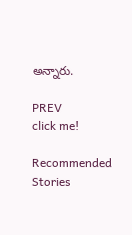అన్నారు.

PREV
click me!

Recommended Stories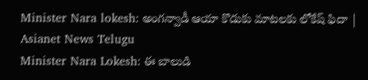Minister Nara lokesh: అంగన్వాడీ ఆయా కొడుకు మాటలకు లోకేష్ ఫిదా | Asianet News Telugu
Minister Nara Lokesh: ఈ బాలుడి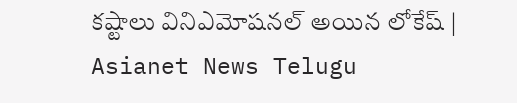కష్టాలు వినిఎమోషనల్ అయిన లోకేష్ | Asianet News Telugu